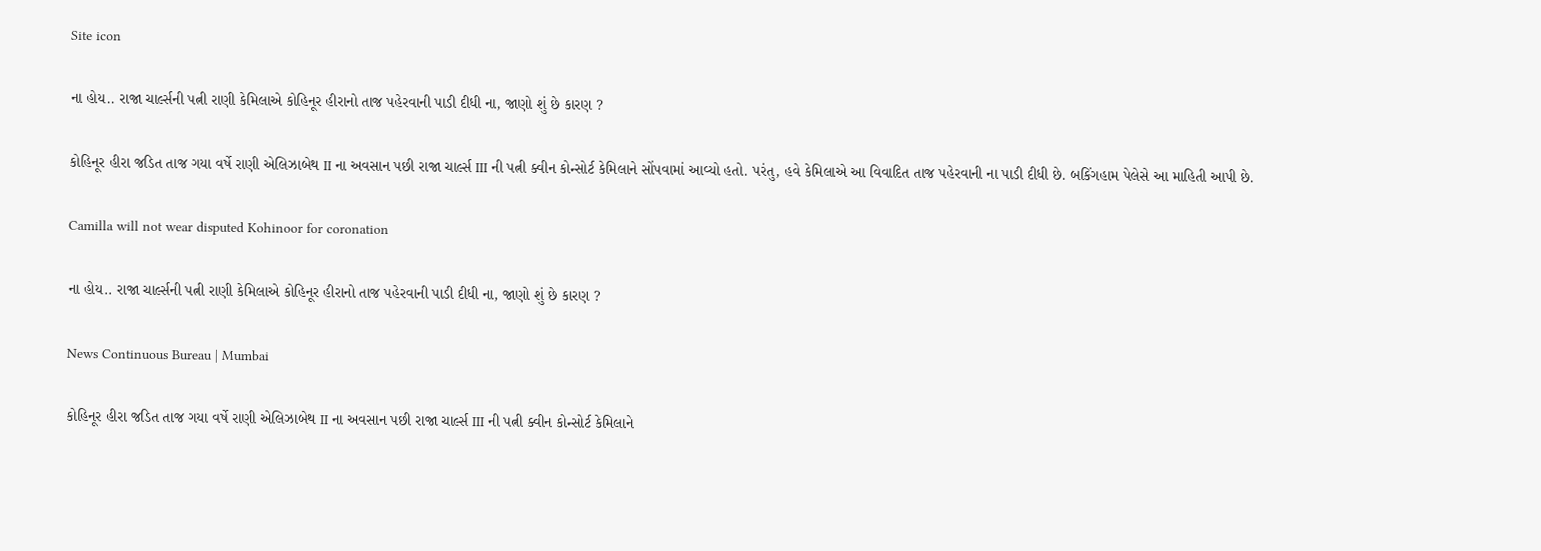Site icon

ના હોય.. રાજા ચાર્લ્સની પત્ની રાણી કેમિલાએ કોહિનૂર હીરાનો તાજ પહેરવાની પાડી દીધી ના, જાણો શું છે કારણ ?

કોહિનૂર હીરા જડિત તાજ ગયા વર્ષે રાણી એલિઝાબેથ II ના અવસાન પછી રાજા ચાર્લ્સ III ની પત્ની ક્વીન કોન્સોર્ટ કેમિલાને સોંપવામાં આવ્યો હતો. પરંતુ, હવે કેમિલાએ આ વિવાદિત તાજ પહેરવાની ના પાડી દીધી છે. બકિંગહામ પેલેસે આ માહિતી આપી છે.

Camilla will not wear disputed Kohinoor for coronation

ના હોય.. રાજા ચાર્લ્સની પત્ની રાણી કેમિલાએ કોહિનૂર હીરાનો તાજ પહેરવાની પાડી દીધી ના, જાણો શું છે કારણ ?

News Continuous Bureau | Mumbai

કોહિનૂર હીરા જડિત તાજ ગયા વર્ષે રાણી એલિઝાબેથ II ના અવસાન પછી રાજા ચાર્લ્સ III ની પત્ની ક્વીન કોન્સોર્ટ કેમિલાને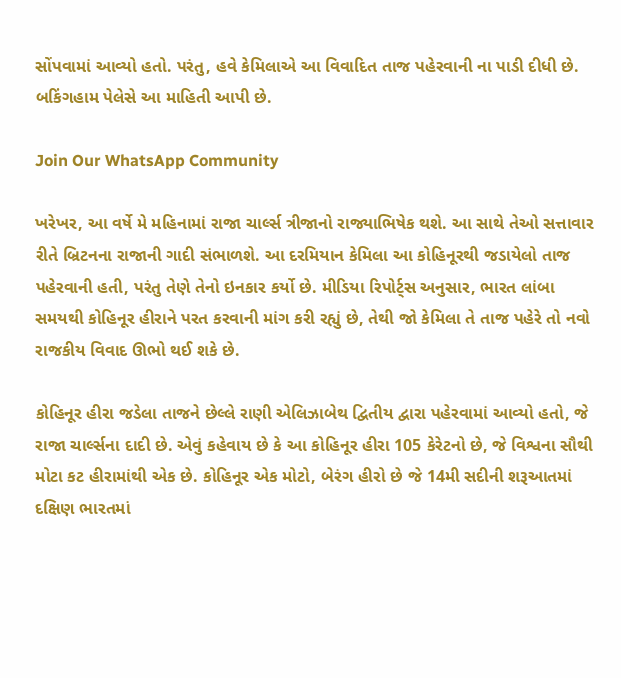સોંપવામાં આવ્યો હતો. પરંતુ, હવે કેમિલાએ આ વિવાદિત તાજ પહેરવાની ના પાડી દીધી છે. બકિંગહામ પેલેસે આ માહિતી આપી છે.

Join Our WhatsApp Community

ખરેખર, આ વર્ષે મે મહિનામાં રાજા ચાર્લ્સ ત્રીજાનો રાજ્યાભિષેક થશે. આ સાથે તેઓ સત્તાવાર રીતે બ્રિટનના રાજાની ગાદી સંભાળશે. આ દરમિયાન કેમિલા આ કોહિનૂરથી જડાયેલો તાજ પહેરવાની હતી, પરંતુ તેણે તેનો ઇનકાર કર્યો છે. મીડિયા રિપોર્ટ્સ અનુસાર, ભારત લાંબા સમયથી કોહિનૂર હીરાને પરત કરવાની માંગ કરી રહ્યું છે, તેથી જો કેમિલા તે તાજ પહેરે તો નવો રાજકીય વિવાદ ઊભો થઈ શકે છે.

કોહિનૂર હીરા જડેલા તાજને છેલ્લે રાણી એલિઝાબેથ દ્વિતીય દ્વારા પહેરવામાં આવ્યો હતો, જે રાજા ચાર્લ્સના દાદી છે. એવું કહેવાય છે કે આ કોહિનૂર હીરા 105 કેરેટનો છે, જે વિશ્વના સૌથી મોટા કટ હીરામાંથી એક છે. કોહિનૂર એક મોટો, બેરંગ હીરો છે જે 14મી સદીની શરૂઆતમાં દક્ષિણ ભારતમાં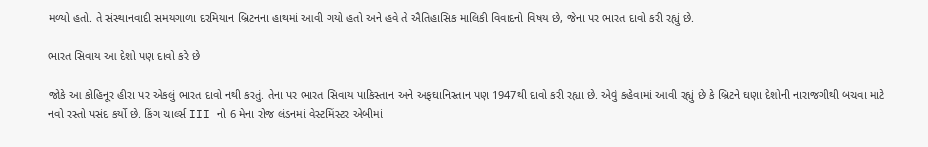મળ્યો હતો. તે સંસ્થાનવાદી સમયગાળા દરમિયાન બ્રિટનના હાથમાં આવી ગયો હતો અને હવે તે ઐતિહાસિક માલિકી વિવાદનો વિષય છે, જેના પર ભારત દાવો કરી રહ્યું છે.

ભારત સિવાય આ દેશો પણ દાવો કરે છે

જોકે આ કોહિનૂર હીરા પર એકલું ભારત દાવો નથી કરતું. તેના પર ભારત સિવાય પાકિસ્તાન અને અફઘાનિસ્તાન પણ 1947થી દાવો કરી રહ્યા છે. એવું કહેવામાં આવી રહ્યું છે કે બ્રિટને ઘણા દેશોની નારાજગીથી બચવા માટે નવો રસ્તો પસંદ કર્યો છે. કિંગ ચાર્લ્સ III નો 6 મેના રોજ લંડનમાં વેસ્ટમિંસ્ટર એબીમાં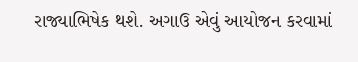રાજ્યાભિષેક થશે. અગાઉ એવું આયોજન કરવામાં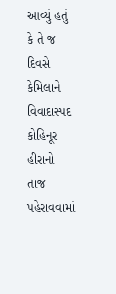આવ્યું હતું કે તે જ દિવસે કેમિલાને વિવાદાસ્પદ કોહિનૂર હીરાનો તાજ પહેરાવવામાં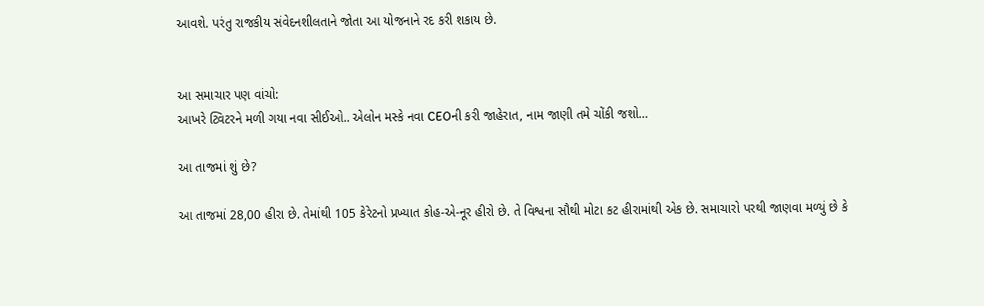આવશે. પરંતુ રાજકીય સંવેદનશીલતાને જોતા આ યોજનાને રદ કરી શકાય છે.


આ સમાચાર પણ વાંચો:
આખરે ટ્વિટરને મળી ગયા નવા સીઈઓ.. એલોન મસ્કે નવા CEOની કરી જાહેરાત, નામ જાણી તમે ચોંકી જશો…

આ તાજમાં શું છે?

આ તાજમાં 28,00 હીરા છે. તેમાંથી 105 કેરેટનો પ્રખ્યાત કોહ-એ-નૂર હીરો છે. તે વિશ્વના સૌથી મોટા કટ હીરામાંથી એક છે. સમાચારો પરથી જાણવા મળ્યું છે કે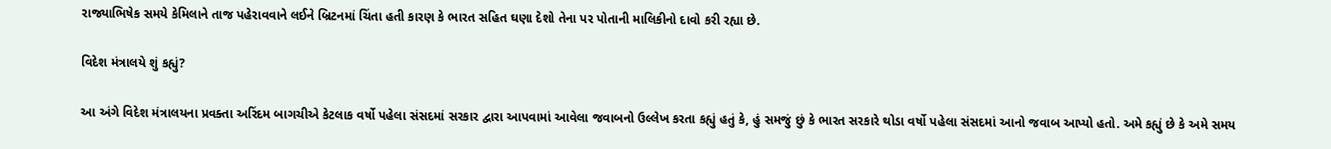રાજ્યાભિષેક સમયે કેમિલાને તાજ પહેરાવવાને લઈને બ્રિટનમાં ચિંતા હતી કારણ કે ભારત સહિત ઘણા દેશો તેના પર પોતાની માલિકીનો દાવો કરી રહ્યા છે.

વિદેશ મંત્રાલયે શું કહ્યું?

આ અંગે વિદેશ મંત્રાલયના પ્રવક્તા અરિંદમ બાગચીએ કેટલાક વર્ષો પહેલા સંસદમાં સરકાર દ્વારા આપવામાં આવેલા જવાબનો ઉલ્લેખ કરતા કહ્યું હતું કે, હું સમજું છું કે ભારત સરકારે થોડા વર્ષો પહેલા સંસદમાં આનો જવાબ આપ્યો હતો. અમે કહ્યું છે કે અમે સમય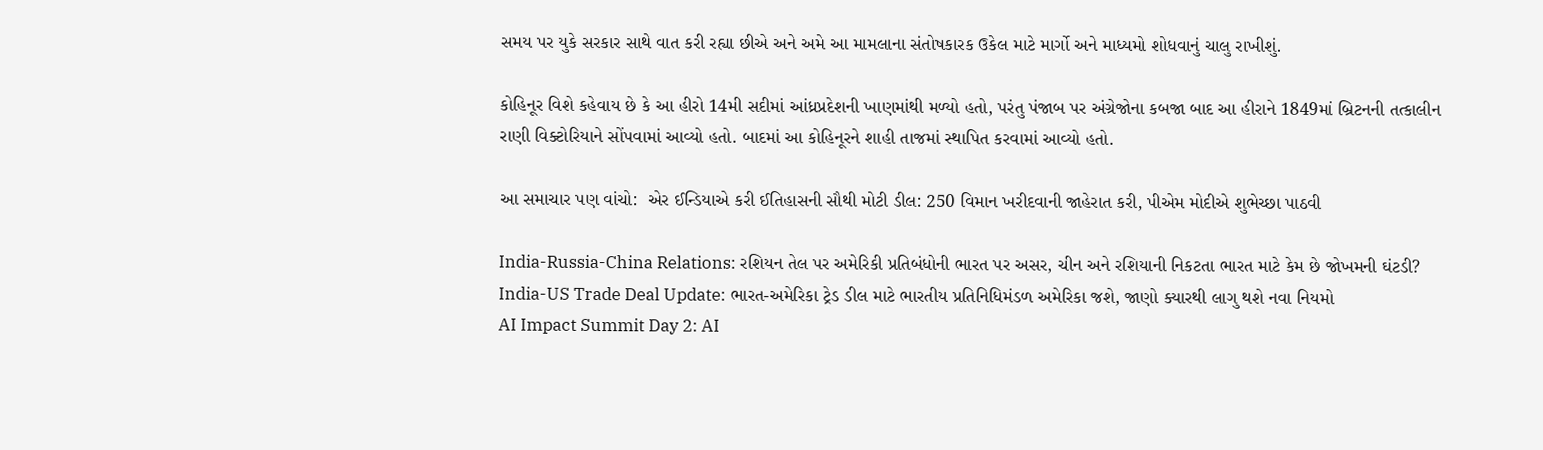સમય પર યુકે સરકાર સાથે વાત કરી રહ્યા છીએ અને અમે આ મામલાના સંતોષકારક ઉકેલ માટે માર્ગો અને માધ્યમો શોધવાનું ચાલુ રાખીશું.

કોહિનૂર વિશે કહેવાય છે કે આ હીરો 14મી સદીમાં આંધ્રપ્રદેશની ખાણમાંથી મળ્યો હતો, પરંતુ પંજાબ પર અંગ્રેજોના કબજા બાદ આ હીરાને 1849માં બ્રિટનની તત્કાલીન રાણી વિક્ટોરિયાને સોંપવામાં આવ્યો હતો. બાદમાં આ કોહિનૂરને શાહી તાજમાં સ્થાપિત કરવામાં આવ્યો હતો.

આ સમાચાર પણ વાંચો:  એર ઈન્ડિયાએ કરી ઈતિહાસની સૌથી મોટી ડીલ: 250 વિમાન ખરીદવાની જાહેરાત કરી, પીએમ મોદીએ શુભેચ્છા પાઠવી

India-Russia-China Relations: રશિયન તેલ પર અમેરિકી પ્રતિબંધોની ભારત પર અસર, ચીન અને રશિયાની નિકટતા ભારત માટે કેમ છે જોખમની ઘંટડી?
India-US Trade Deal Update: ભારત-અમેરિકા ટ્રેડ ડીલ માટે ભારતીય પ્રતિનિધિમંડળ અમેરિકા જશે, જાણો ક્યારથી લાગુ થશે નવા નિયમો
AI Impact Summit Day 2: AI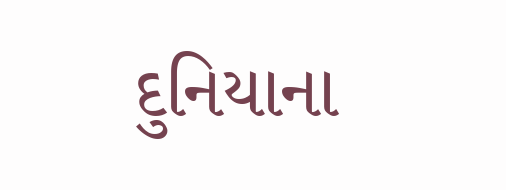દુનિયાના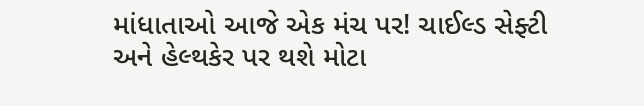માંધાતાઓ આજે એક મંચ પર! ચાઈલ્ડ સેફ્ટી અને હેલ્થકેર પર થશે મોટા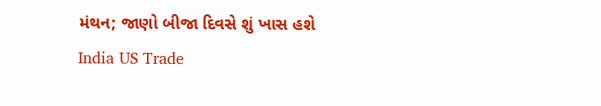મંથન; જાણો બીજા દિવસે શું ખાસ હશે
India US Trade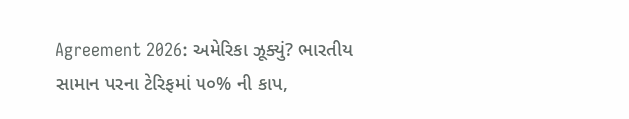Agreement 2026: અમેરિકા ઝૂક્યું? ભારતીય સામાન પરના ટેરિફમાં ૫૦% ની કાપ,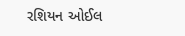રશિયન ઓઈલ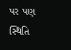પર પણ સ્થિતિ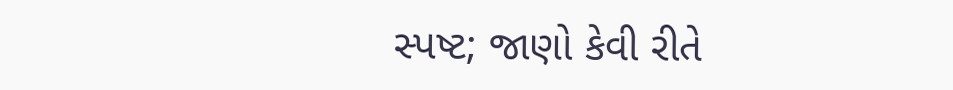સ્પષ્ટ; જાણો કેવી રીતે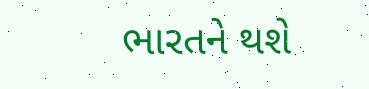ભારતને થશે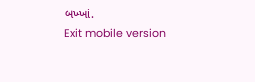બખ્ખાં.
Exit mobile version